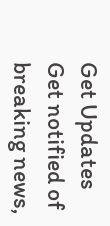Get Updates
Get notified of breaking news,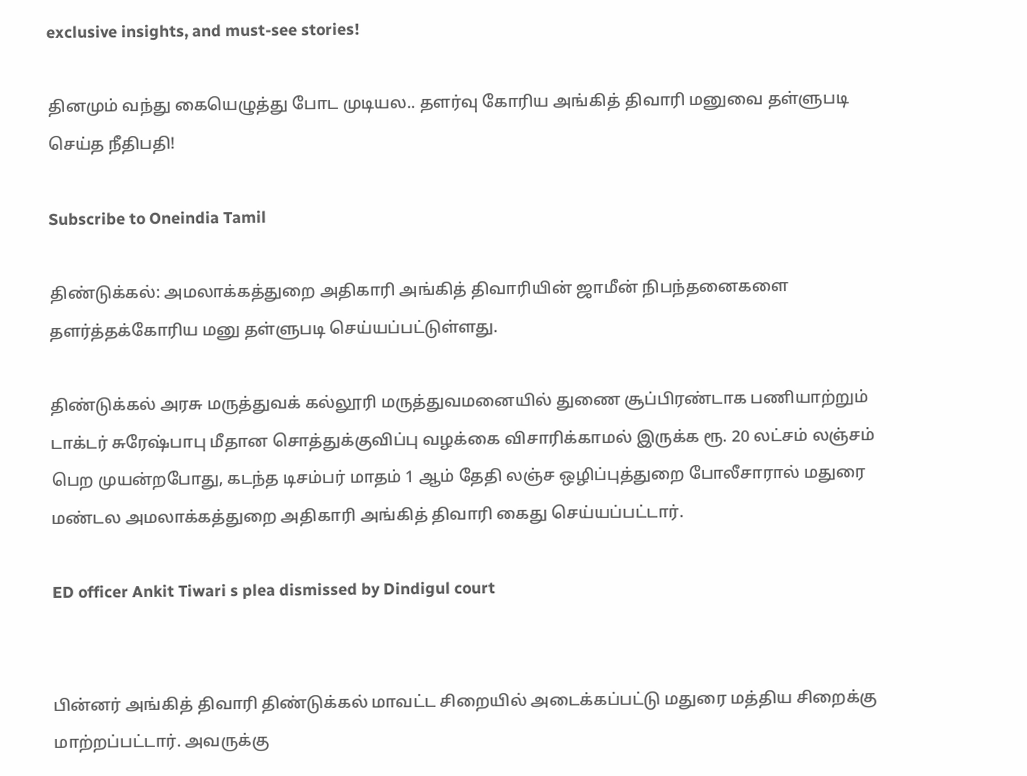exclusive insights, and must-see stories!

தினமும் வந்து கையெழுத்து போட முடியல.. தளர்வு கோரிய அங்கித் திவாரி மனுவை தள்ளுபடி செய்த நீதிபதி!

Subscribe to Oneindia Tamil

திண்டுக்கல்: அமலாக்கத்துறை அதிகாரி அங்கித் திவாரியின் ஜாமீன் நிபந்தனைகளை தளர்த்தக்கோரிய மனு தள்ளுபடி செய்யப்பட்டுள்ளது.

திண்டுக்கல் அரசு மருத்துவக் கல்லூரி மருத்துவமனையில் துணை சூப்பிரண்டாக பணியாற்றும் டாக்டர் சுரேஷ்பாபு மீதான சொத்துக்குவிப்பு வழக்கை விசாரிக்காமல் இருக்க ரூ. 20 லட்சம் லஞ்சம் பெற முயன்றபோது, கடந்த டிசம்பர் மாதம் 1 ஆம் தேதி லஞ்ச ஒழிப்புத்துறை போலீசாரால் மதுரை மண்டல அமலாக்கத்துறை அதிகாரி அங்கித் திவாரி கைது செய்யப்பட்டார்.

ED officer Ankit Tiwari s plea dismissed by Dindigul court


பின்னர் அங்கித் திவாரி திண்டுக்கல் மாவட்ட சிறையில் அடைக்கப்பட்டு மதுரை மத்திய சிறைக்கு மாற்றப்பட்டார். அவருக்கு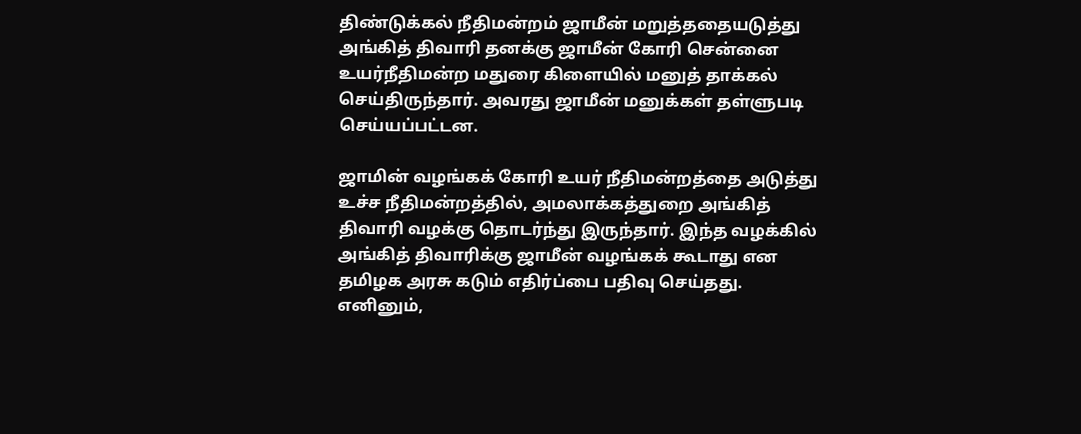திண்டுக்கல் நீதிமன்றம் ஜாமீன் மறுத்ததையடுத்து அங்கித் திவாரி தனக்கு ஜாமீன் கோரி சென்னை உயர்நீதிமன்ற மதுரை கிளையில் மனுத் தாக்கல் செய்திருந்தார். அவரது ஜாமீன் மனுக்கள் தள்ளுபடி செய்யப்பட்டன.

ஜாமின் வழங்கக் கோரி உயர் நீதிமன்றத்தை அடுத்து உச்ச நீதிமன்றத்தில், அமலாக்கத்துறை அங்கித் திவாரி வழக்கு தொடர்ந்து இருந்தார். இந்த வழக்கில் அங்கித் திவாரிக்கு ஜாமீன் வழங்கக் கூடாது என தமிழக அரசு கடும் எதிர்ப்பை பதிவு செய்தது. எனினும்,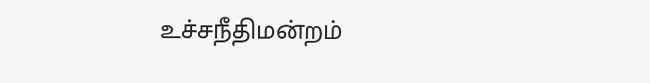உச்சநீதிமன்றம்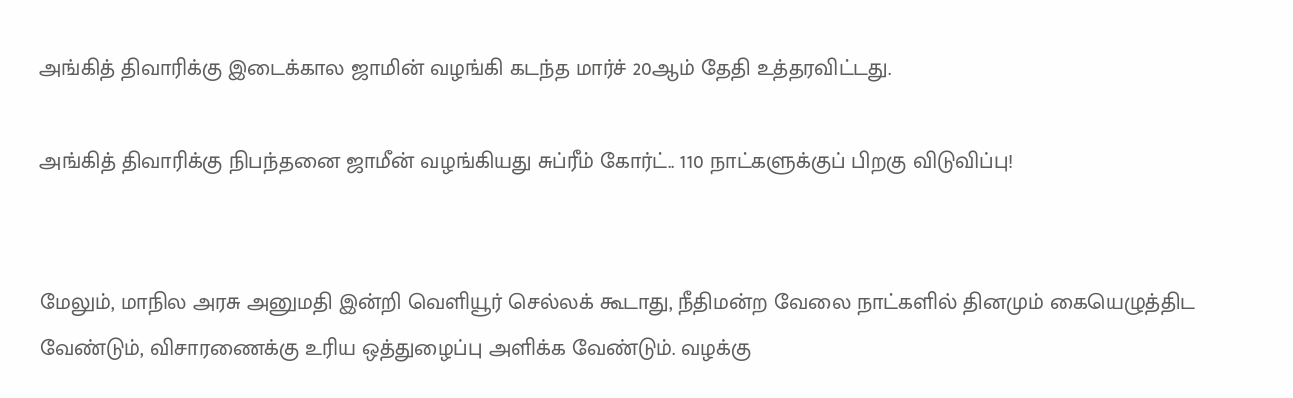அங்கித் திவாரிக்கு இடைக்கால ஜாமின் வழங்கி கடந்த மார்ச் 20ஆம் தேதி உத்தரவிட்டது.

அங்கித் திவாரிக்கு நிபந்தனை ஜாமீன் வழங்கியது சுப்ரீம் கோர்ட்.. 110 நாட்களுக்குப் பிறகு விடுவிப்பு!


மேலும், மாநில அரசு அனுமதி இன்றி வெளியூர் செல்லக் கூடாது, நீதிமன்ற வேலை நாட்களில் தினமும் கையெழுத்திட வேண்டும், விசாரணைக்கு உரிய ஒத்துழைப்பு அளிக்க வேண்டும். வழக்கு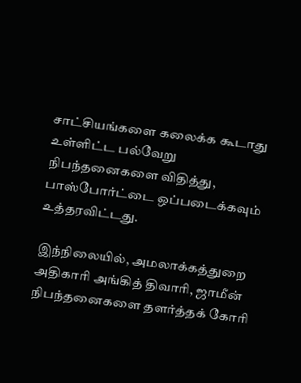சாட்சியங்களை கலைக்க கூடாது உள்ளிட்ட பல்வேறு நிபந்தனைகளை விதித்து, பாஸ்போர்ட்டை ஒப்படைக்கவும் உத்தரவிட்டது.

இந்நிலையில், அமலாக்கத்துறை அதிகாரி அங்கித் திவாரி, ஜாமீன் நிபந்தனைகளை தளர்த்தக் கோரி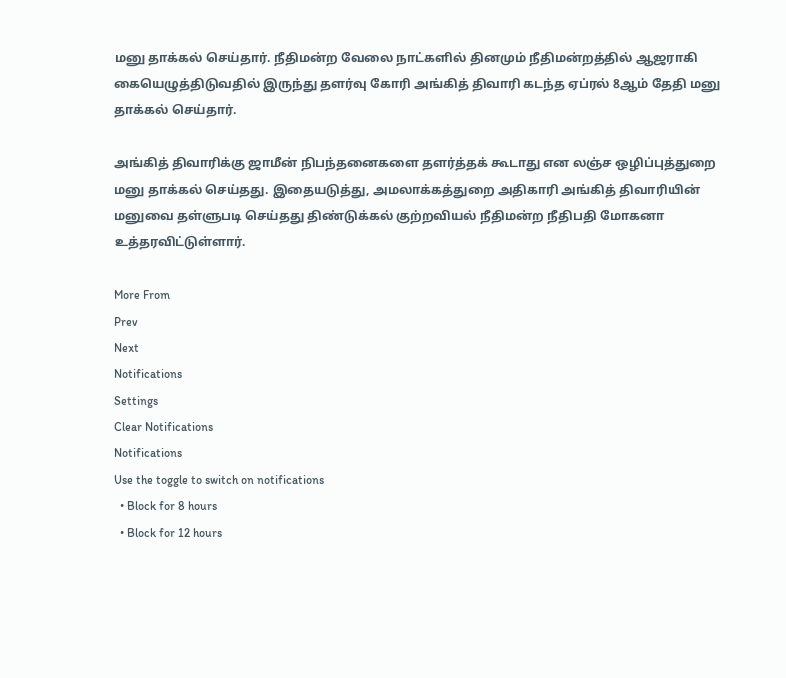மனு தாக்கல் செய்தார். நீதிமன்ற வேலை நாட்களில் தினமும் நீதிமன்றத்தில் ஆஜராகி கையெழுத்திடுவதில் இருந்து தளர்வு கோரி அங்கித் திவாரி கடந்த ஏப்ரல் 8ஆம் தேதி மனு தாக்கல் செய்தார்.

அங்கித் திவாரிக்கு ஜாமீன் நிபந்தனைகளை தளர்த்தக் கூடாது என லஞ்ச ஒழிப்புத்துறை மனு தாக்கல் செய்தது. இதையடுத்து, அமலாக்கத்துறை அதிகாரி அங்கித் திவாரியின் மனுவை தள்ளுபடி செய்தது திண்டுக்கல் குற்றவியல் நீதிமன்ற நீதிபதி மோகனா உத்தரவிட்டுள்ளார்.

More From
Prev
Next
Notifications
Settings
Clear Notifications
Notifications
Use the toggle to switch on notifications
  • Block for 8 hours
  • Block for 12 hours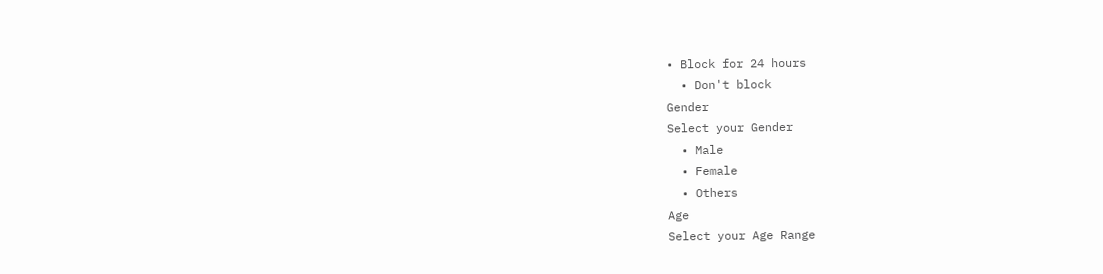• Block for 24 hours
  • Don't block
Gender
Select your Gender
  • Male
  • Female
  • Others
Age
Select your Age Range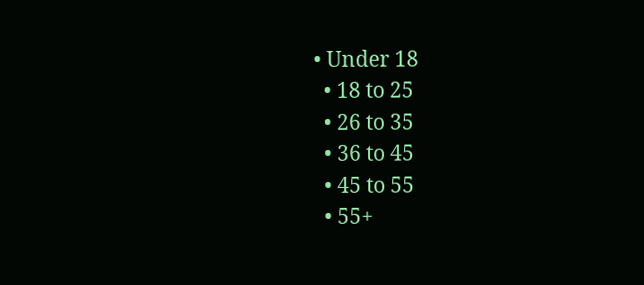• Under 18
  • 18 to 25
  • 26 to 35
  • 36 to 45
  • 45 to 55
  • 55+